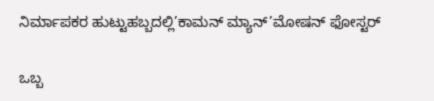ನಿರ್ಮಾಪಕರ ಹುಟ್ಟುಹಬ್ಬದಲ್ಲಿ’ಕಾಮನ್ ಮ್ಯಾನ್’ಮೋಷನ್ ಫೋಸ್ಟರ್

ಒಬ್ಬ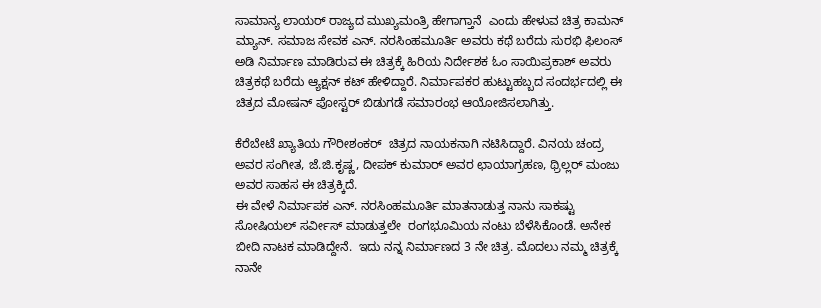ಸಾಮಾನ್ಯ ಲಾಯರ್ ರಾಜ್ಯದ ಮುಖ್ಯಮಂತ್ರಿ ಹೇಗಾಗ್ತಾನೆ  ಎಂದು ಹೇಳುವ ಚಿತ್ರ ಕಾಮನ್ ಮ್ಯಾನ್. ಸಮಾಜ ಸೇವಕ ಎನ್. ನರಸಿಂಹಮೂರ್ತಿ ಅವರು ಕಥೆ ಬರೆದು ಸುರಭಿ ಫಿಲಂಸ್ ಅಡಿ‌ ನಿರ್ಮಾಣ ಮಾಡಿರುವ ಈ ಚಿತ್ರಕ್ಕೆ ಹಿರಿಯ ನಿರ್ದೇಶಕ ಓಂ ಸಾಯಿಪ್ರಕಾಶ್ ಅವರು  ಚಿತ್ರಕಥೆ ಬರೆದು ಆ್ಯಕ್ಷನ್ ಕಟ್ ಹೇಳಿದ್ದಾರೆ. ನಿರ್ಮಾಪಕರ ಹುಟ್ಟುಹಬ್ಬದ ಸಂದರ್ಭದಲ್ಲಿ ಈ ಚಿತ್ರದ ಮೋಷನ್ ಪೋಸ್ಟರ್ ಬಿಡುಗಡೆ ಸಮಾರಂಭ ಆಯೋಜಿಸಲಾಗಿತ್ತು.

ಕೆರೆಬೇಟೆ ಖ್ಯಾತಿಯ ಗೌರೀಶಂಕರ್  ಚಿತ್ರದ ನಾಯಕನಾಗಿ ನಟಿಸಿದ್ದಾರೆ. ವಿನಯ ಚಂದ್ರ ಅವರ ಸಂಗೀತ, ಜೆ‌.ಜಿ.ಕೃಷ್ಣ, ದೀಪಕ್ ಕುಮಾರ್ ಅವರ ಛಾಯಾಗ್ರಹಣ, ಥ್ರಿಲ್ಲರ್ ಮಂಜು ಅವರ ಸಾಹಸ ಈ ಚಿತ್ರಕ್ಕಿದೆ.
ಈ ವೇಳೆ ನಿರ್ಮಾಪಕ ಎನ್. ನರಸಿಂಹಮೂರ್ತಿ ಮಾತನಾಡುತ್ತ ನಾನು ಸಾಕಷ್ಟು  ಸೋಷಿಯಲ್ ಸರ್ವೀಸ್ ಮಾಡುತ್ತಲೇ  ರಂಗಭೂಮಿಯ ನಂಟು ಬೆಳೆಸಿಕೊಂಡೆ. ಅನೇಕ ಬೀದಿ ನಾಟಕ ಮಾಡಿದ್ದೇನೆ.  ಇದು ನನ್ನ ನಿರ್ಮಾಣದ 3 ನೇ ಚಿತ್ರ. ಮೊದಲು ನಮ್ಮ ಚಿತ್ರಕ್ಕೆ ನಾನೇ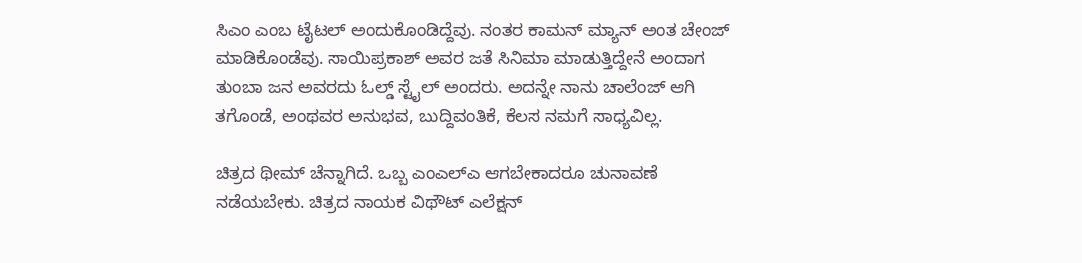ಸಿಎಂ ಎಂಬ ಟೈಟಲ್ ಅಂದುಕೊಂಡಿದ್ದೆವು. ನಂತರ ಕಾಮನ್ ಮ್ಯಾನ್ ಅಂತ ಚೇಂಜ್ ಮಾಡಿಕೊಂಡೆವು. ಸಾಯಿಪ್ರಕಾಶ್ ಅವರ ಜತೆ ಸಿನಿಮಾ ಮಾಡುತ್ತಿದ್ದೇನೆ ಅಂದಾಗ ತುಂಬಾ ಜನ ಅವರದು ಓಲ್ಡ್ ಸ್ಟೈಲ್ ಅಂದರು. ಅದನ್ನೇ ನಾನು ಚಾಲೆಂಜ್ ಆಗಿ ತಗೊಂಡೆ, ಅಂಥವರ ಅನುಭವ, ಬುದ್ದಿವಂತಿಕೆ, ಕೆಲಸ ನಮಗೆ ಸಾಧ್ಯವಿಲ್ಲ.

ಚಿತ್ರದ ಥೀಮ್ ಚೆನ್ನಾಗಿದೆ. ಒಬ್ಬ ಎಂಎಲ್ಎ ಆಗಬೇಕಾದರೂ ಚುನಾವಣೆ ನಡೆಯಬೇಕು. ಚಿತ್ರದ ನಾಯಕ ವಿಥೌಟ್ ಎಲೆಕ್ಷನ್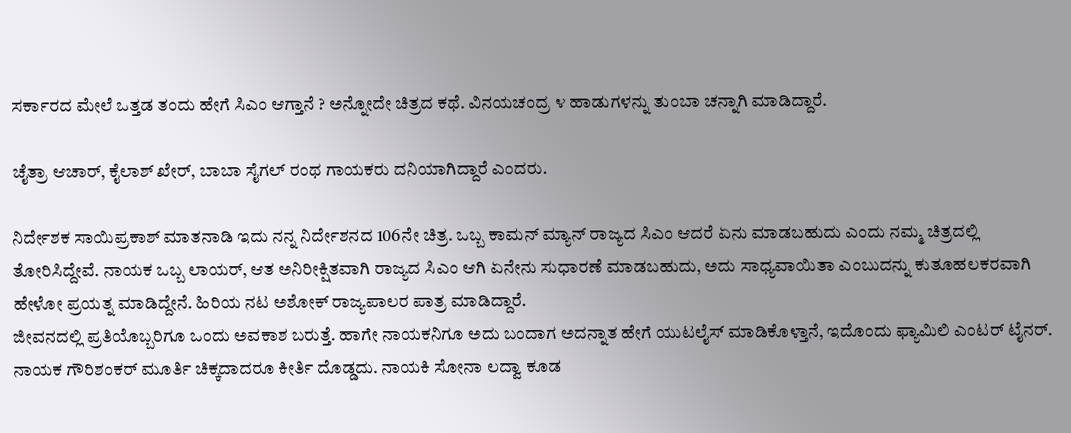ಸರ್ಕಾರದ ಮೇಲೆ ಒತ್ತಡ ತಂದು ಹೇಗೆ ಸಿಎಂ ಆಗ್ತಾನೆ ? ಅನ್ನೋದೇ ಚಿತ್ರದ ಕಥೆ. ವಿನಯಚಂದ್ರ ೪ ಹಾಡುಗಳನ್ನು ತುಂಬಾ ಚನ್ನಾಗಿ ಮಾಡಿದ್ದಾರೆ.

ಚೈತ್ರಾ ಆಚಾರ್, ಕೈಲಾಶ್ ಖೇರ್, ಬಾಬಾ ಸೈಗಲ್ ರಂಥ ಗಾಯಕರು ದನಿಯಾಗಿದ್ದಾರೆ ಎಂದರು.

ನಿರ್ದೇಶಕ ಸಾಯಿಪ್ರಕಾಶ್ ಮಾತನಾಡಿ ಇದು ನನ್ನ ನಿರ್ದೇಶನದ 106ನೇ ಚಿತ್ರ. ಒಬ್ಬ ಕಾಮನ್ ಮ್ಯಾನ್ ರಾಜ್ಯದ ಸಿಎಂ ಆದರೆ ಏನು ಮಾಡಬಹುದು ಎಂದು ನಮ್ಮ ಚಿತ್ರದಲ್ಲಿ ತೋರಿಸಿದ್ದೇವೆ. ನಾಯಕ ಒಬ್ಬ ಲಾಯರ್, ಆತ ಅನಿರೀಕ್ಷಿತವಾಗಿ ರಾಜ್ಯದ ಸಿಎಂ ಆಗಿ ಏನೇನು ಸುಧಾರಣೆ ಮಾಡಬಹುದು, ಅದು ಸಾಧ್ಯವಾಯಿತಾ ಎಂಬುದನ್ನು ಕುತೂಹಲಕರವಾಗಿ ಹೇಳೋ ಪ್ರಯತ್ನ ಮಾಡಿದ್ದೇನೆ. ಹಿರಿಯ ನಟ ಅಶೋಕ್ ರಾಜ್ಯಪಾಲರ ಪಾತ್ರ ಮಾಡಿದ್ದಾರೆ.
ಜೀವನದಲ್ಲಿ ಪ್ರತಿಯೊಬ್ಬರಿಗೂ ಒಂದು ಅವಕಾಶ ಬರುತ್ತೆ. ಹಾಗೇ ನಾಯಕನಿಗೂ ಅದು ಬಂದಾಗ ಅದನ್ನಾತ‌ ಹೇಗೆ ಯುಟಲೈಸ್ ಮಾಡಿಕೊಳ್ತಾನೆ, ಇದೊಂದು ಫ್ಯಾಮಿಲಿ ಎಂಟರ್ ಟೈನರ್. ನಾಯಕ ಗೌರಿಶಂಕರ್ ಮೂರ್ತಿ ಚಿಕ್ಕದಾದರೂ ಕೀರ್ತಿ ದೊಡ್ಡದು. ನಾಯಕಿ ಸೋನಾ ಲದ್ವಾ ಕೂಡ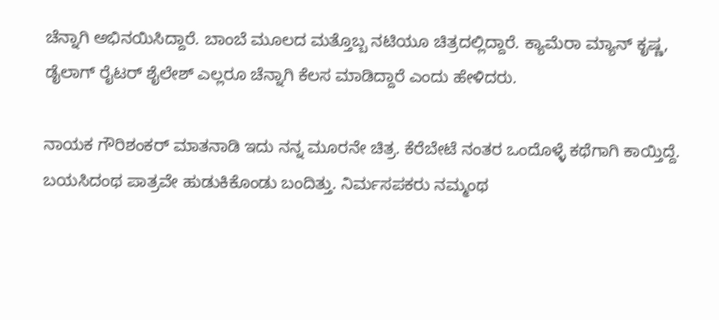ಚೆನ್ನಾಗಿ ಅಭಿನಯಿಸಿದ್ದಾರೆ. ಬಾಂಬೆ ಮೂಲದ ಮತ್ತೊಬ್ಬ ನಟಿಯೂ ಚಿತ್ರದಲ್ಲಿದ್ದಾರೆ. ಕ್ಯಾಮೆರಾ ಮ್ಯಾನ್ ಕೃಷ್ಣ, ಡೈಲಾಗ್ ರೈಟರ್ ಶೈಲೇಶ್ ಎಲ್ಲರೂ ಚೆನ್ನಾಗಿ ಕೆಲಸ ಮಾಡಿದ್ದಾರೆ ಎಂದು ಹೇಳಿದರು.

ನಾಯಕ ಗೌರಿಶಂಕರ್ ಮಾತನಾಡಿ ಇದು ನನ್ನ ಮೂರನೇ ಚಿತ್ರ. ಕೆರೆಬೇಟೆ ನಂತರ ಒಂದೊಳ್ಳೆ ಕಥೆಗಾಗಿ ಕಾಯ್ತಿದ್ದೆ. ಬಯಸಿದಂಥ ಪಾತ್ರವೇ ಹುಡುಕಿಕೊಂಡು ಬಂದಿತ್ತು. ನಿರ್ಮಸಪಕರು ನಮ್ಮಂಥ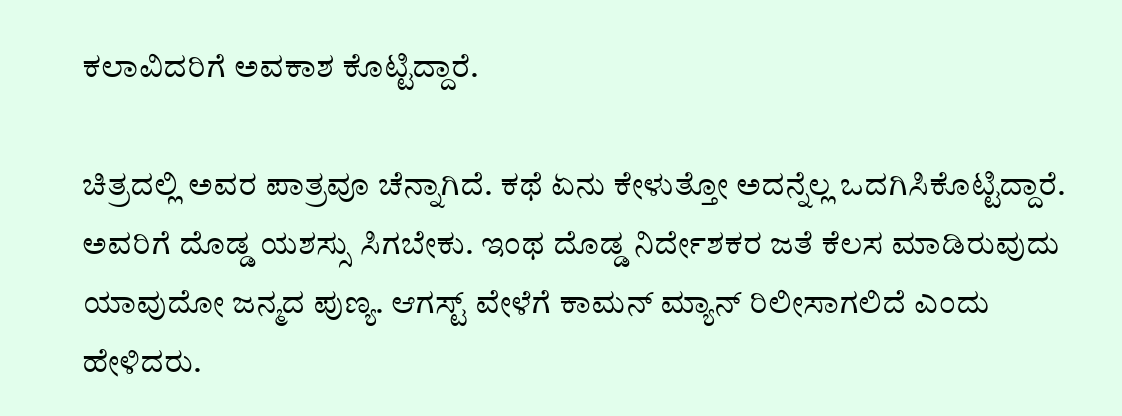ಕಲಾವಿದರಿಗೆ ಅವಕಾಶ ಕೊಟ್ಟಿದ್ದಾರೆ.

ಚಿತ್ರದಲ್ಲಿ ಅವರ ಪಾತ್ರವೂ ಚೆನ್ನಾಗಿದೆ. ಕಥೆ ಏನು ಕೇಳುತ್ತೋ ಅದನ್ನೆಲ್ಲ ಒದಗಿಸಿಕೊಟ್ಟಿದ್ದಾರೆ. ಅವರಿಗೆ ದೊಡ್ಡ ಯಶಸ್ಸು ಸಿಗಬೇಕು. ಇಂಥ ದೊಡ್ಡ ನಿರ್ದೇಶಕರ ಜತೆ ಕೆಲಸ ಮಾಡಿರುವುದು ಯಾವುದೋ ಜನ್ಮದ ಪುಣ್ಯ. ಆಗಸ್ಟ್ ವೇಳೆಗೆ ಕಾಮನ್ ಮ್ಯಾನ್ ರಿಲೀಸಾಗಲಿದೆ ಎಂದು ಹೇಳಿದರು.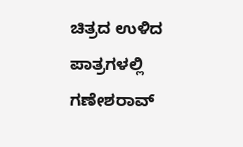ಚಿತ್ರದ ಉಳಿದ ಪಾತ್ರಗಳಲ್ಲಿ ಗಣೇಶರಾವ್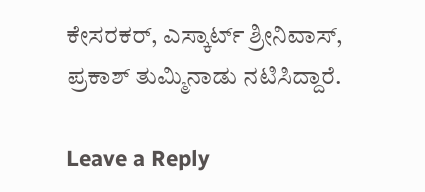ಕೇಸರಕರ್, ಎಸ್ಕಾರ್ಟ್ ಶ್ರೀನಿವಾಸ್, ಪ್ರಕಾಶ್ ತುಮ್ಮಿನಾಡು ನಟಿಸಿದ್ದಾರೆ.

Leave a Reply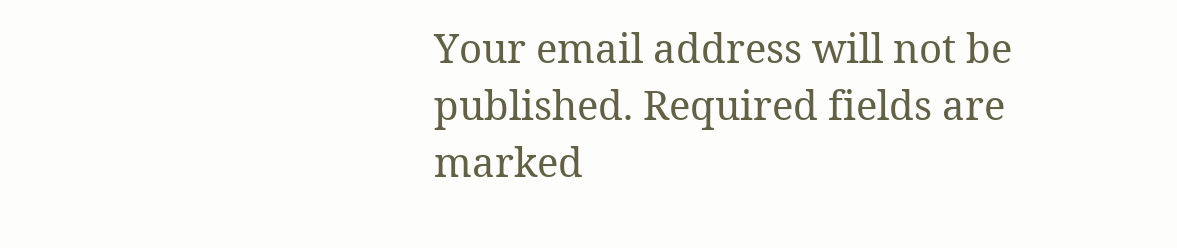Your email address will not be published. Required fields are marked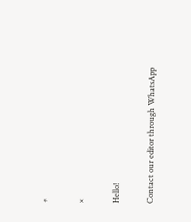*

×

Hello!

Contact our editor through WhatsApp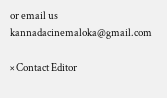or email us kannadacinemaloka@gmail.com

× Contact Editor